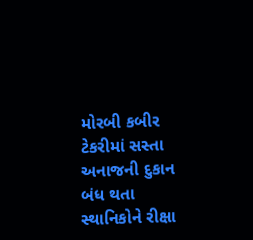મોરબી કબીર ટેકરીમાં સસ્તા અનાજની દુકાન બંધ થતા સ્થાનિકોને રીક્ષા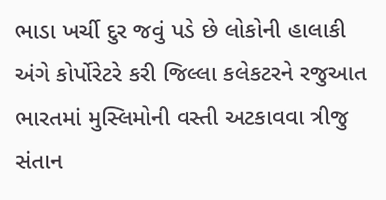ભાડા ખર્ચી દુર જવું પડે છે લોકોની હાલાકી અંગે કોર્પોરેટરે કરી જિલ્લા કલેકટરને રજુઆત ભારતમાં મુસ્લિમોની વસ્તી અટકાવવા ત્રીજુ સંતાન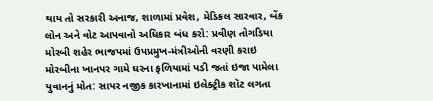થાય તો સરકારી અનાજ, શાળામાં પ્રવેશ, મેડિકલ સારવાર, બેંક લોન અને વોટ આપવાનો અધિકાર બંધ કરો: પ્રવીણ તોગડિયા મોરબી શહેર ભાજપમાં ઉપપ્રમુખ-મંત્રીઓની વરણી કરાઇ મોરબીના ખાનપર ગામે ઘરના ફળિયામાં પડી જતાં ઇજા પામેલા યુવાનનું મોત: સાપર નજીક કારખાનામાં ઇલેક્ટ્રીક શૉટ લગતા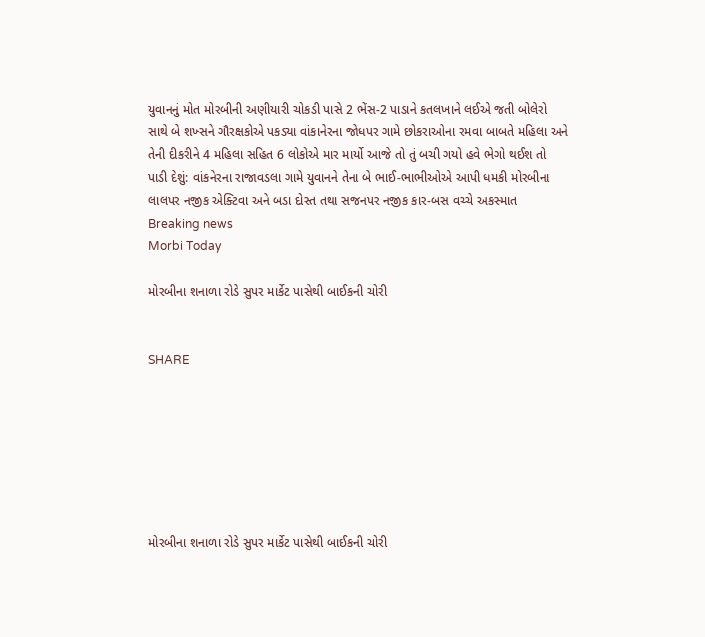યુવાનનું મોત મોરબીની અણીયારી ચોકડી પાસે 2 ભેંસ-2 પાડાને કતલખાને લઈએ જતી બોલેરો સાથે બે શખ્સને ગૌરક્ષકોએ પકડ્યા વાંકાનેરના જોધપર ગામે છોકરાઓના રમવા બાબતે મહિલા અને તેની દીકરીને 4 મહિલા સહિત 6 લોકોએ માર માર્યો આજે તો તું બચી ગયો હવે ભેગો થઈશ તો પાડી દેશું: વાંકનેરના રાજાવડલા ગામે યુવાનને તેના બે ભાઈ-ભાભીઓએ આપી ધમકી મોરબીના લાલપર નજીક એક્ટિવા અને બડા દોસ્ત તથા સજનપર નજીક કાર-બસ વચ્ચે અકસ્માત
Breaking news
Morbi Today

મોરબીના શનાળા રોડે સુપર માર્કેટ પાસેથી બાઈકની ચોરી


SHARE







મોરબીના શનાળા રોડે સુપર માર્કેટ પાસેથી બાઈકની ચોરી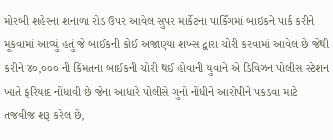મોરબી શહેરના શનાળા રોડ ઉપર આવેલ સુપર માર્કેટના પાર્કિંગમાં બાઇકને પાર્ક કરીને મૂકવામાં આવ્યું હતું જે બાઈકની કોઈ અજાણ્યા શખ્સ દ્વારા ચોરી કરવામાં આવેલ છે જેથી કરીને ૪૦,૦૦૦ ની કિંમતના બાઈકની ચોરી થઈ હોવાની યુવાને એ ડિવિઝન પોલીસ સ્ટેશન ખાતે ફરિયાદ નોંધાવી છે જેના આધારે પોલીસે ગુનો નોંધીને આરોપીને પકડવા માટે તજવીજ શરૂ કરેલ છે,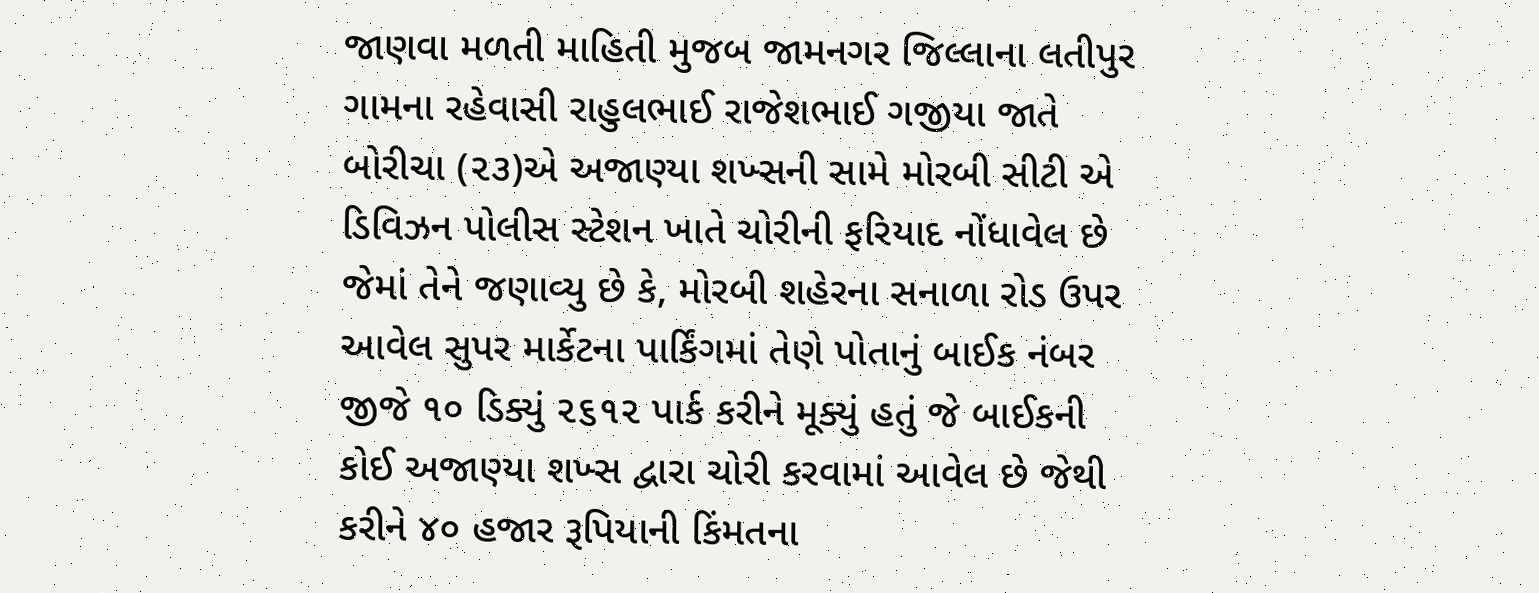જાણવા મળતી માહિતી મુજબ જામનગર જિલ્લાના લતીપુર ગામના રહેવાસી રાહુલભાઈ રાજેશભાઈ ગજીયા જાતે બોરીચા (૨૩)એ અજાણ્યા શખ્સની સામે મોરબી સીટી એ ડિવિઝન પોલીસ સ્ટેશન ખાતે ચોરીની ફરિયાદ નોંધાવેલ છે જેમાં તેને જણાવ્યુ છે કે, મોરબી શહેરના સનાળા રોડ ઉપર આવેલ સુપર માર્કેટના પાર્કિંગમાં તેણે પોતાનું બાઈક નંબર જીજે ૧૦ ડિક્યું ૨૬૧૨ પાર્ક કરીને મૂક્યું હતું જે બાઈકની કોઈ અજાણ્યા શખ્સ દ્વારા ચોરી કરવામાં આવેલ છે જેથી કરીને ૪૦ હજાર રૂપિયાની કિંમતના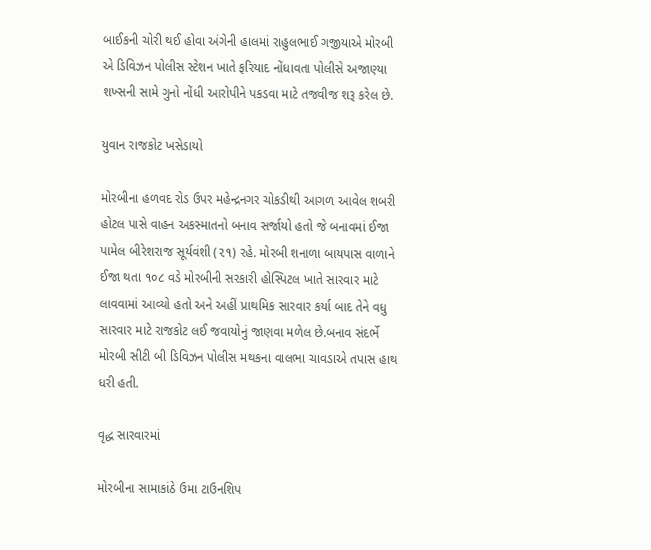બાઈકની ચોરી થઈ હોવા અંગેની હાલમાં રાહુલભાઈ ગજીયાએ મોરબી એ ડિવિઝન પોલીસ સ્ટેશન ખાતે ફરિયાદ નોંધાવતા પોલીસે અજાણ્યા શખ્સની સામે ગુનો નોંધી આરોપીને પકડવા માટે તજવીજ શરૂ કરેલ છે.

યુવાન રાજકોટ ખસેડાયો

મોરબીના હળવદ રોડ ઉપર મહેન્દ્રનગર ચોકડીથી આગળ આવેલ શબરી હોટલ પાસે વાહન અકસ્માતનો બનાવ સર્જાયો હતો જે બનાવમાં ઈજા પામેલ બીરેશરાજ સૂર્યવંશી (૨૧) રહે. મોરબી શનાળા બાયપાસ વાળાને ઈજા થતા ૧૦૮ વડે મોરબીની સરકારી હોસ્પિટલ ખાતે સારવાર માટે લાવવામાં આવ્યો હતો અને અહીં પ્રાથમિક સારવાર કર્યા બાદ તેને વધુ સારવાર માટે રાજકોટ લઈ જવાયોનું જાણવા મળેલ છે.બનાવ સંદર્ભે મોરબી સીટી બી ડિવિઝન પોલીસ મથકના વાલભા ચાવડાએ તપાસ હાથ ધરી હતી.

વૃદ્ધ સારવારમાં

મોરબીના સામાકાંઠે ઉમા ટાઉનશિપ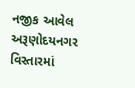નજીક આવેલ અરૂણોદયનગર વિસ્તારમાં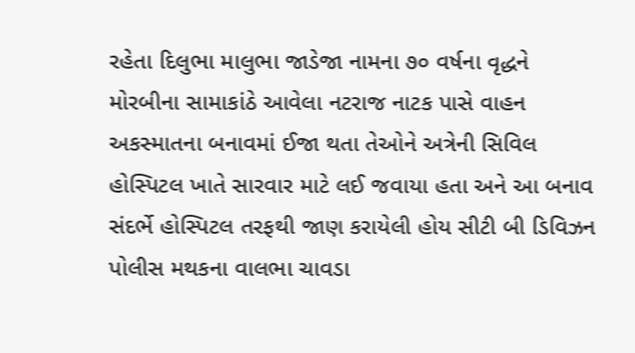રહેતા દિલુભા માલુભા જાડેજા નામના ૭૦ વર્ષના વૃદ્ધને મોરબીના સામાકાંઠે આવેલા નટરાજ નાટક પાસે વાહન અકસ્માતના બનાવમાં ઈજા થતા તેઓને અત્રેની સિવિલ હોસ્પિટલ ખાતે સારવાર માટે લઈ જવાયા હતા અને આ બનાવ સંદર્ભે હોસ્પિટલ તરફથી જાણ કરાયેલી હોય સીટી બી ડિવિઝન પોલીસ મથકના વાલભા ચાવડા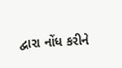દ્વારા નોંધ કરીને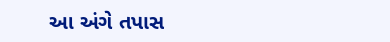આ અંગે તપાસ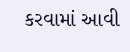કરવામાં આવી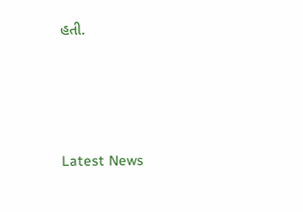હતી.






Latest News